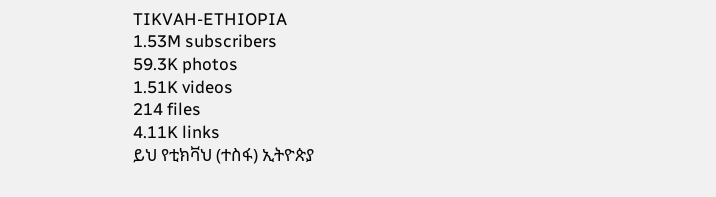TIKVAH-ETHIOPIA
1.53M subscribers
59.3K photos
1.51K videos
214 files
4.11K links
ይህ የቲክቫህ (ተስፋ) ኢትዮጵያ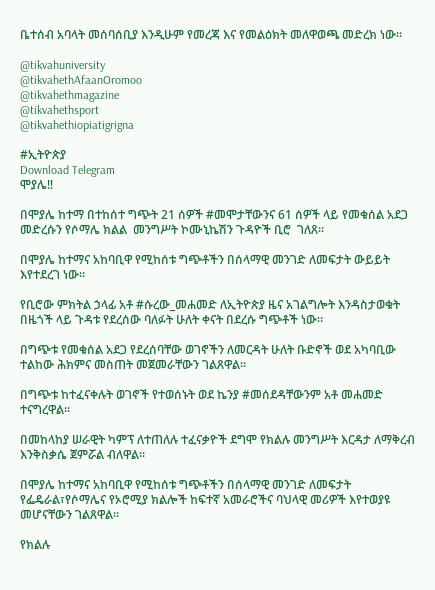ቤተሰብ አባላት መሰባሰቢያ እንዲሁም የመረጃ እና የመልዕክት መለዋወጫ መድረክ ነው።

@tikvahuniversity
@tikvahethAfaanOromoo
@tikvahethmagazine
@tikvahethsport
@tikvahethiopiatigrigna

#ኢትዮጵያ
Download Telegram
ሞያሌ‼

በሞያሌ ከተማ በተከሰተ ግጭት 21 ሰዎች #መሞታቸውንና 61 ሰዎች ላይ የመቁሰል አደጋ መድረሱን የሶማሌ ክልል  መንግሥት ኮሙኒኬሽን ጉዳዮች ቢሮ  ገለጸ።

በሞያሌ ከተማና አከባቢዋ የሚከሰቱ ግጭቶችን በሰላማዊ መንገድ ለመፍታት ውይይት እየተደረገ ነው።

የቢሮው ምክትል ኃላፊ አቶ #ሱረው_መሐመድ ለኢትዮጵያ ዜና አገልግሎት እንዳስታወቁት በዜጎች ላይ ጉዳቱ የደረሰው ባለፉት ሁለት ቀናት በደረሱ ግጭቶች ነው።

በግጭቱ የመቁሰል አደጋ የደረሰባቸው ወገኖችን ለመርዳት ሁለት ቡድኖች ወደ አካባቢው ተልከው ሕክምና መስጠት መጀመራቸውን ገልጸዋል።

በግጭቱ ከተፈናቀሉት ወገኖች የተወሰኑት ወደ ኬንያ #መሰደዳቸውንም አቶ መሐመድ ተናግረዋል።

በመከላከያ ሠራዊት ካምፕ ለተጠለሉ ተፈናቃዮች ደግሞ የክልሉ መንግሥት እርዳታ ለማቅረብ እንቅስቃሴ ጀምሯል ብለዋል።

በሞያሌ ከተማና አከባቢዋ የሚከሰቱ ግጭቶችን በሰላማዊ መንገድ ለመፍታት የፌዴራል፣የሶማሌና የኦሮሚያ ክልሎች ከፍተኛ አመራሮችና ባህላዊ መሪዎች እየተወያዩ መሆናቸውን ገልጸዋል።

የክልሉ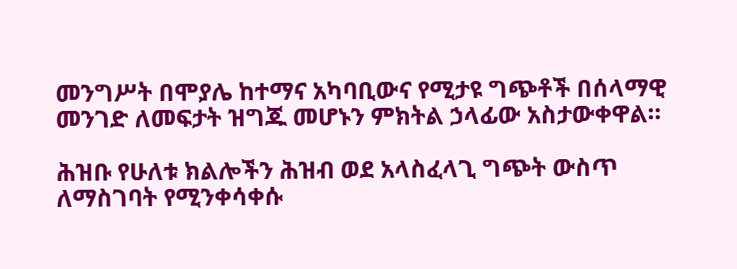መንግሥት በሞያሌ ከተማና አካባቢውና የሚታዩ ግጭቶች በሰላማዊ መንገድ ለመፍታት ዝግጁ መሆኑን ምክትል ኃላፊው አስታውቀዋል።

ሕዝቡ የሁለቱ ክልሎችን ሕዝብ ወደ አላስፈላጊ ግጭት ውስጥ ለማስገባት የሚንቀሳቀሱ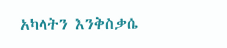አካላትን እንቅስቃሴ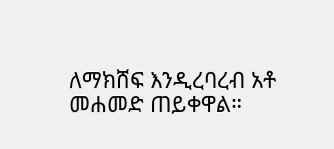ለማክሸፍ እንዲረባረብ አቶ መሐመድ ጠይቀዋል።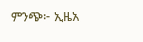ምንጭ፦ ኢዜአ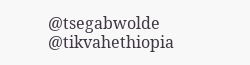@tsegabwolde @tikvahethiopia